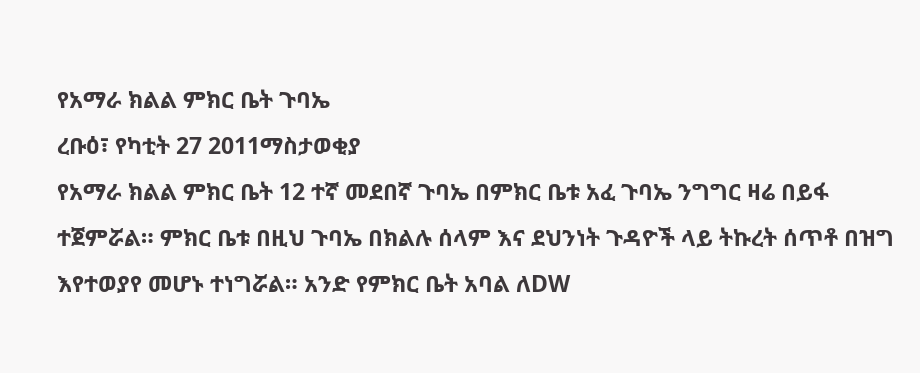የአማራ ክልል ምክር ቤት ጉባኤ
ረቡዕ፣ የካቲት 27 2011ማስታወቂያ
የአማራ ክልል ምክር ቤት 12 ተኛ መደበኛ ጉባኤ በምክር ቤቱ አፈ ጉባኤ ንግግር ዛሬ በይፋ ተጀምሯል። ምክር ቤቱ በዚህ ጉባኤ በክልሉ ሰላም እና ደህንነት ጉዳዮች ላይ ትኩረት ሰጥቶ በዝግ እየተወያየ መሆኑ ተነግሯል። አንድ የምክር ቤት አባል ለDW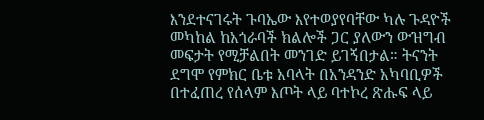እንደተናገሩት ጉባኤው እየተወያየባቸው ካሉ ጉዳዮች መካከል ከአጎራባች ክልሎች ጋር ያለውን ውዝግብ መፍታት የሚቻልበት መንገድ ይገኝበታል። ትናንት ደግሞ የምክር ቤቱ አባላት በአንዳንድ አካባቢዎች በተፈጠረ የሰላም እጦት ላይ ባተኮረ ጽሑፍ ላይ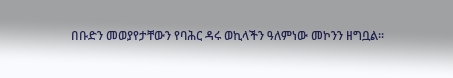በቡድን መወያየታቸውን የባሕር ዳሩ ወኪላችን ዓለምነው መኮንን ዘግቧል።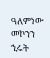ዓለምነው መኮንን
ኂሩት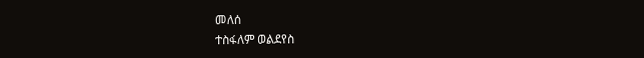መለሰ
ተስፋለም ወልደየስ